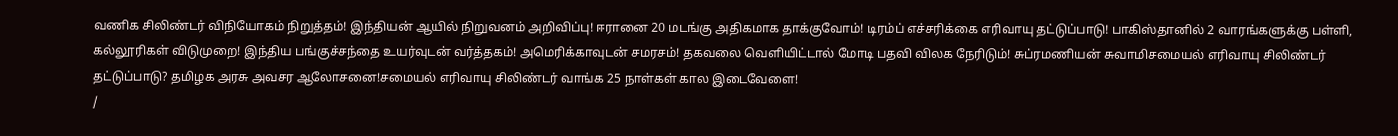வணிக சிலிண்டர் விநியோகம் நிறுத்தம்! இந்தியன் ஆயில் நிறுவனம் அறிவிப்பு! ஈரானை 20 மடங்கு அதிகமாக தாக்குவோம்! டிரம்ப் எச்சரிக்கை எரிவாயு தட்டுப்பாடு! பாகிஸ்தானில் 2 வாரங்களுக்கு பள்ளி, கல்லூரிகள் விடுமுறை! இந்திய பங்குச்சந்தை உயர்வுடன் வர்த்தகம்! அமெரிக்காவுடன் சமரசம்! தகவலை வெளியிட்டால் மோடி பதவி விலக நேரிடும்! சுப்ரமணியன் சுவாமிசமையல் எரிவாயு சிலிண்டர் தட்டுப்பாடு? தமிழக அரசு அவசர ஆலோசனை!சமையல் எரிவாயு சிலிண்டர் வாங்க 25 நாள்கள் கால இடைவேளை!
/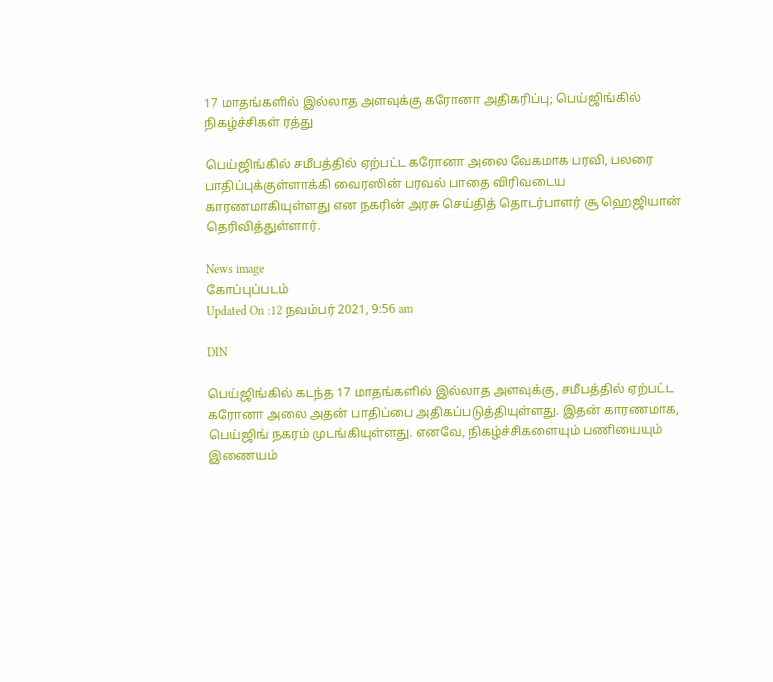17 மாதங்களில் இல்லாத அளவுக்கு கரோனா அதிகரிப்பு; பெய்ஜிங்கில் நிகழ்ச்சிகள் ரத்து

பெய்ஜிங்கில் சமீபத்தில் ஏற்பட்ட கரோனா அலை வேகமாக பரவி, பலரை பாதிப்புக்குள்ளாக்கி வைரஸின் பரவல் பாதை விரிவடைய காரணமாகியுள்ளது என நகரின் அரசு செய்தித் தொடர்பாளர் சூ ஹெஜியான் தெரிவித்துள்ளார்.

News image
கோப்புப்படம்
Updated On :12 நவம்பர் 2021, 9:56 am

DIN

பெய்ஜிங்கில் கடந்த 17 மாதங்களில் இல்லாத அளவுக்கு, சமீபத்தில் ஏற்பட்ட கரோனா அலை அதன் பாதிப்பை அதிகப்படுத்தியுள்ளது. இதன் காரணமாக, பெய்ஜிங் நகரம் முடங்கியுள்ளது. எனவே, நிகழ்ச்சிகளையும் பணியையும் இணையம்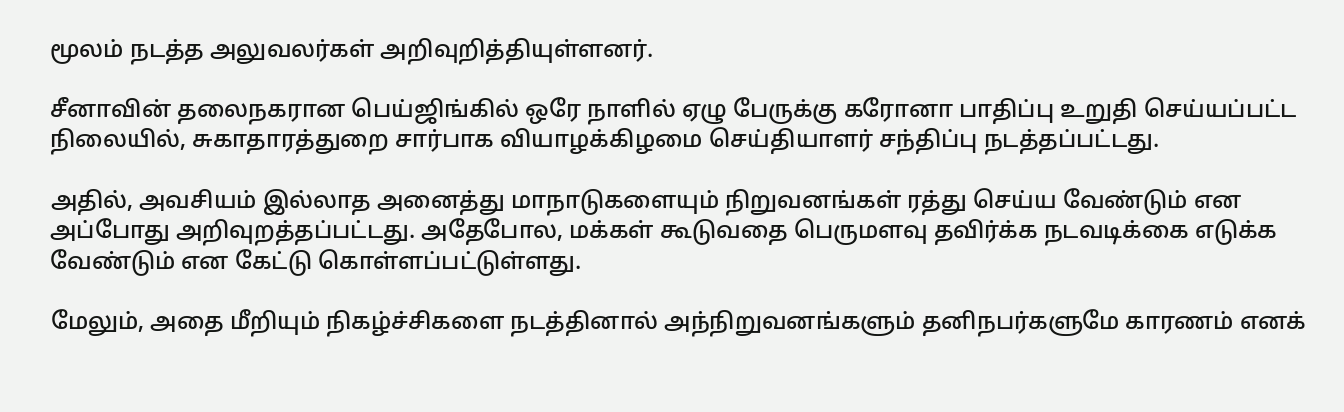மூலம் நடத்த அலுவலர்கள் அறிவுறித்தியுள்ளனர்.

சீனாவின் தலைநகரான பெய்ஜிங்கில் ஒரே நாளில் ஏழு பேருக்கு கரோனா பாதிப்பு உறுதி செய்யப்பட்ட நிலையில், சுகாதாரத்துறை சார்பாக வியாழக்கிழமை செய்தியாளர் சந்திப்பு நடத்தப்பட்டது.

அதில், அவசியம் இல்லாத அனைத்து மாநாடுகளையும் நிறுவனங்கள் ரத்து செய்ய வேண்டும் என அப்போது அறிவுறத்தப்பட்டது. அதேபோல, மக்கள் கூடுவதை பெருமளவு தவிர்க்க நடவடிக்கை எடுக்க வேண்டும் என கேட்டு கொள்ளப்பட்டுள்ளது.

மேலும், அதை மீறியும் நிகழ்ச்சிகளை நடத்தினால் அந்நிறுவனங்களும் தனிநபர்களுமே காரணம் எனக்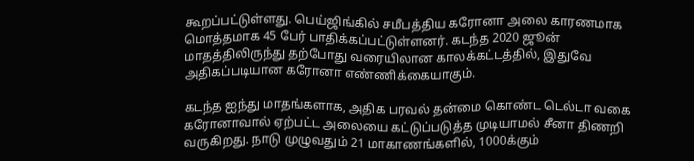கூறப்பட்டுள்ளது. பெய்ஜிங்கில் சமீபத்திய கரோனா அலை காரணமாக மொத்தமாக 45 பேர் பாதிக்கப்பட்டுள்ளனர். கடந்த 2020 ஜூன் மாதத்திலிருந்து தற்போது வரையிலான காலக்கட்டத்தில், இதுவே அதிகப்படியான கரோனா எண்ணிக்கையாகும்.

கடந்த ஐந்து மாதங்களாக, அதிக பரவல் தன்மை கொண்ட டெல்டா வகை கரோனாவால் ஏற்பட்ட அலையை கட்டுப்படுத்த முடியாமல் சீனா திணறி வருகிறது. நாடு முழுவதும் 21 மாகாணங்களில், 1000க்கும்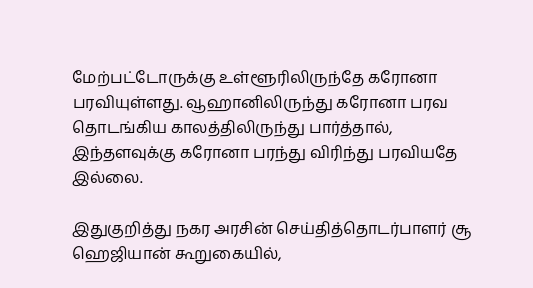மேற்பட்டோருக்கு உள்ளூரிலிருந்தே கரோனா பரவியுள்ளது. வூஹானிலிருந்து கரோனா பரவ தொடங்கிய காலத்திலிருந்து பார்த்தால், இந்தளவுக்கு கரோனா பரந்து விரிந்து பரவியதே இல்லை.

இதுகுறித்து நகர அரசின் செய்தித்தொடர்பாளர் சூ ஹெஜியான் கூறுகையில்,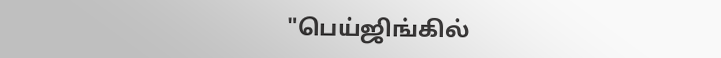"பெய்ஜிங்கில்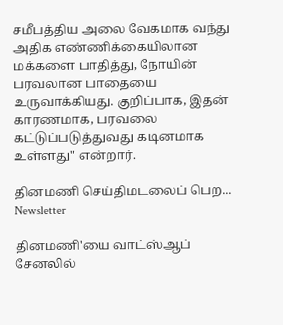சமீபத்திய அலை வேகமாக வந்து அதிக எண்ணிக்கையிலான மக்களை பாதித்து, நோயின் பரவலான பாதையை உருவாக்கியது. குறிப்பாக, இதன் காரணமாக, பரவலை கட்டுப்படுத்துவது கடினமாக உள்ளது" என்றார்.

தினமணி செய்திமடலைப் பெற... Newsletter

தினமணி'யை வாட்ஸ்ஆப் சேனலில்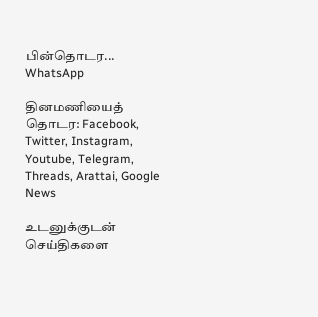பின்தொடர... WhatsApp

தினமணியைத் தொடர: Facebook, Twitter, Instagram, Youtube, Telegram, Threads, Arattai, Google News

உடனுக்குடன் செய்திகளை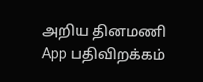அறிய தினமணி App பதிவிறக்கம்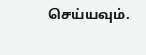செய்யவும்.